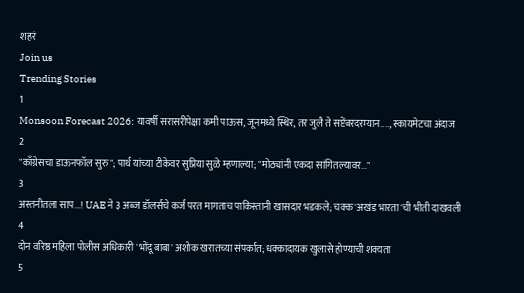शहरं
Join us
Trending Stories
1
Monsoon Forecast 2026: यावर्षी सरासरीपेक्षा कमी पाऊस, जूनमध्ये स्थिर, तर जुलै ते सप्टेंबरदरम्यान...., स्कायमेटचा अंदाज
2
"काँग्रेसचा डाऊनफॉल सुरु"; पार्थ यांच्या टीकेवर सुप्रिया सुळे म्हणाल्या; "मोठ्यांनी एकदा सांगितल्यावर..."
3
अस्तनीतला साप...! UAE ने ३ अब्ज डॉलर्सचे कर्ज परत मागताच पाकिस्तानी खासदार भडकले; चक्क 'अखंड भारता'ची भीती दाखवली
4
दोन वरिष्ठ महिला पोलीस अधिकारी 'भोंदू बाबा' अशोक खरातच्या संपर्कात; धक्कादायक खुलासे होण्याची शक्यता
5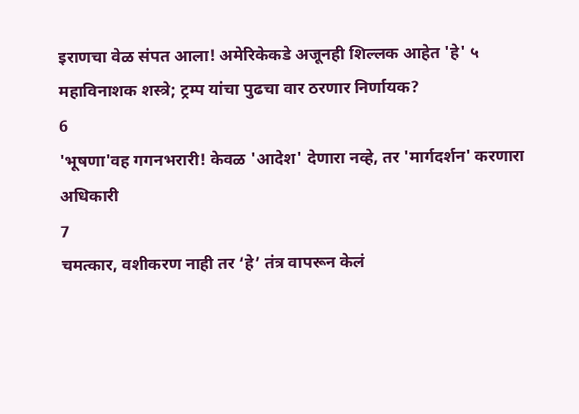इराणचा वेळ संपत आला! अमेरिकेकडे अजूनही शिल्लक आहेत 'हे' ५ महाविनाशक शस्त्रे; ट्रम्प यांचा पुढचा वार ठरणार निर्णायक?
6
'भूषणा'वह गगनभरारी! केवळ 'आदेश' देणारा नव्हे, तर 'मार्गदर्शन' करणारा अधिकारी
7
चमत्कार, वशीकरण नाही तर ‘हे’ तंत्र वापरून केलं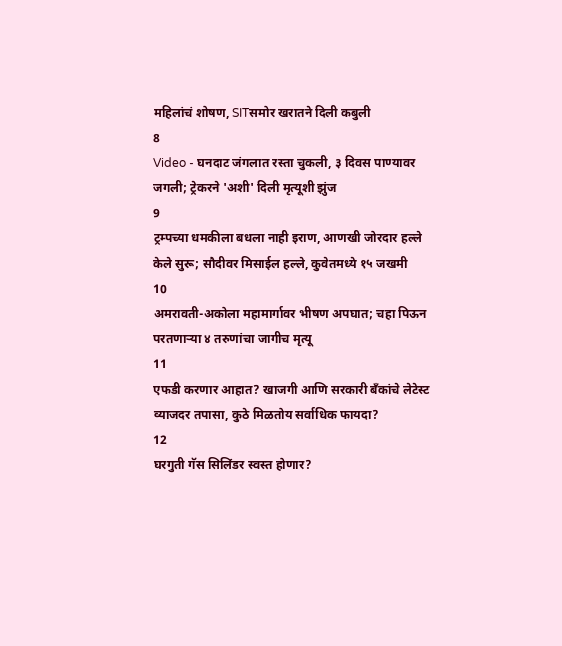महिलांचं शोषण, SITसमोर खरातने दिली कबुली
8
Video - घनदाट जंगलात रस्ता चुकली, ३ दिवस पाण्यावर जगली; ट्रेकरने 'अशी' दिली मृत्यूशी झुंज
9
ट्रम्पच्या धमकीला बधला नाही इराण, आणखी जोरदार हल्ले केले सुरू; सौदीवर मिसाईल हल्ले, कुवेतमध्ये १५ जखमी
10
अमरावती-अकोला महामार्गावर भीषण अपघात; चहा पिऊन परतणाऱ्या ४ तरुणांचा जागीच मृत्यू
11
एफडी करणार आहात? खाजगी आणि सरकारी बँकांचे लेटेस्ट व्याजदर तपासा, कुठे मिळतोय सर्वाधिक फायदा?
12
घरगुती गॅस सिलिंडर स्वस्त होणार?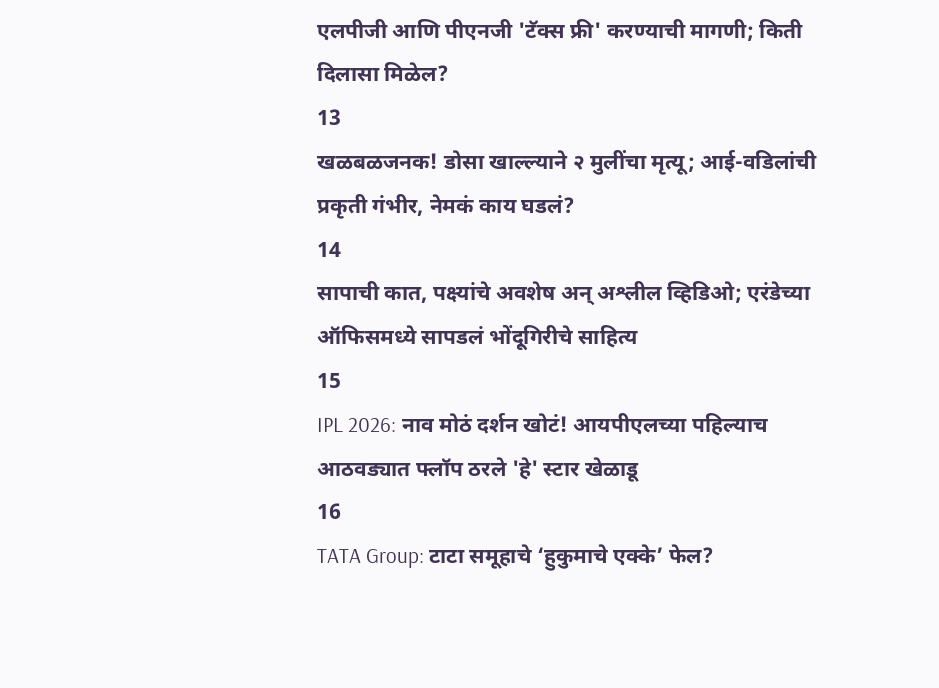एलपीजी आणि पीएनजी 'टॅक्स फ्री' करण्याची मागणी; किती दिलासा मिळेल?
13
खळबळजनक! डोसा खाल्ल्याने २ मुलींचा मृत्यू; आई-वडिलांची प्रकृती गंभीर, नेमकं काय घडलं?
14
सापाची कात, पक्ष्यांचे अवशेष अन् अश्लील व्हिडिओ; एरंडेच्या ऑफिसमध्ये सापडलं भोंदूगिरीचे साहित्य
15
IPL 2026: नाव मोठं दर्शन खोटं! आयपीएलच्या पहिल्याच आठवड्यात फ्लॉप ठरले 'हे' स्टार खेळाडू
16
TATA Group: टाटा समूहाचे ‘हुकुमाचे एक्के’ फेल?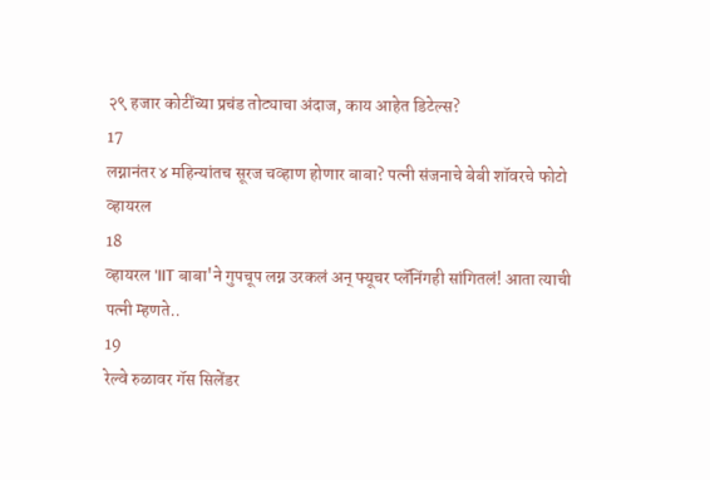२९ हजार कोटींच्या प्रचंड तोट्याचा अंदाज, काय आहेत डिटेल्स?
17
लग्नानंतर ४ महिन्यांतच सूरज चव्हाण होणार बाबा? पत्नी संजनाचे बेबी शॉवरचे फोटो व्हायरल
18
व्हायरल 'IIT बाबा'ने गुपचूप लग्न उरकलं अन् फ्यूचर प्लॅनिंगही सांगितलं! आता त्याची पत्नी म्हणते..
19
रेल्वे रुळावर गॅस सिलेंडर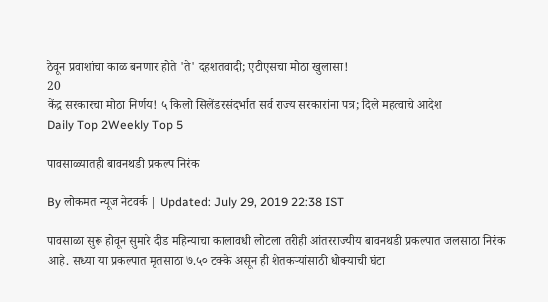ठेवून प्रवाशांचा काळ बनणार होते 'ते' दहशतवादी; एटीएसचा मोठा खुलासा!
20
केंद्र सरकारचा मोठा निर्णय! ५ किलो सिलेंडरसंदर्भात सर्व राज्य सरकारांना पत्र; दिले महत्वाचे आदेश
Daily Top 2Weekly Top 5

पावसाळ्यातही बावनथडी प्रकल्प निरंक

By लोकमत न्यूज नेटवर्क | Updated: July 29, 2019 22:38 IST

पावसाळा सुरू होवून सुमारे दीड महिन्याचा कालावधी लोटला तरीही आंतरराज्यीय बावनथडी प्रकल्पात जलसाठा निरंक आहे. सध्या या प्रकल्पात मृतसाठा ७.५० टक्के असून ही शेतकऱ्यांसाठी धोक्याची घंटा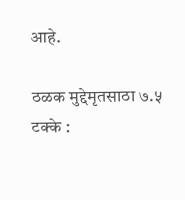आहे.

ठळक मुद्देमृतसाठा ७.५ टक्के :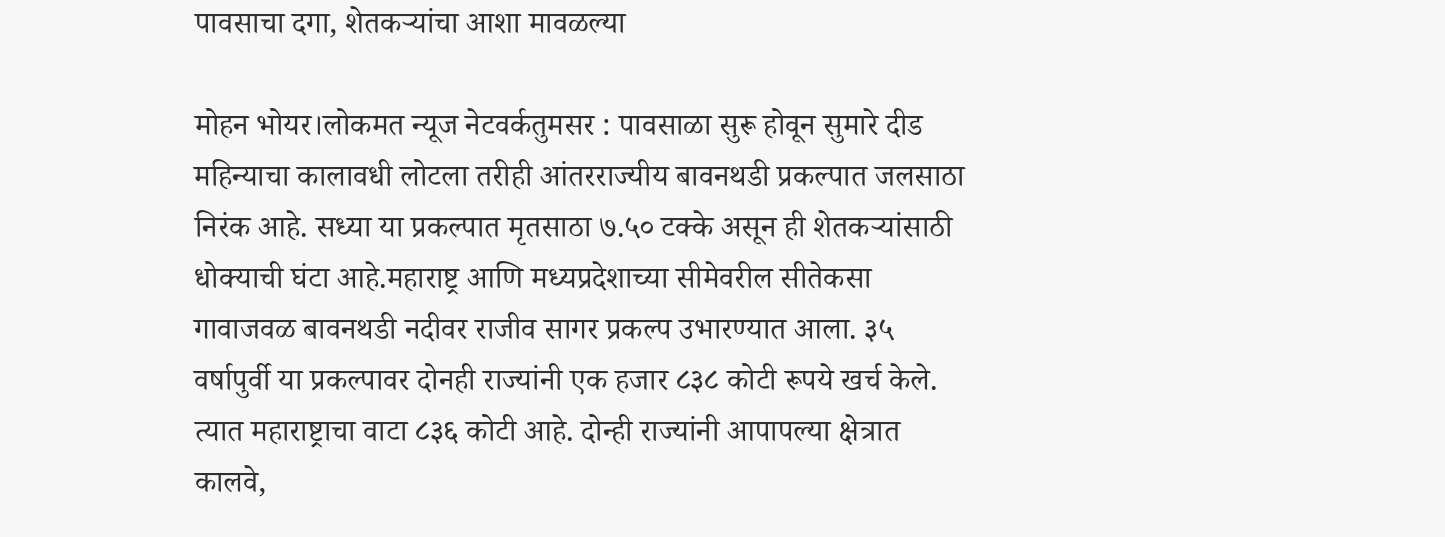पावसाचा दगा, शेतकऱ्यांचा आशा मावळल्या

मोहन भोयर।लोकमत न्यूज नेटवर्कतुमसर : पावसाळा सुरू होवून सुमारे दीड महिन्याचा कालावधी लोटला तरीही आंतरराज्यीय बावनथडी प्रकल्पात जलसाठा निरंक आहे. सध्या या प्रकल्पात मृतसाठा ७.५० टक्के असून ही शेतकऱ्यांसाठी धोक्याची घंटा आहे.महाराष्ट्र आणि मध्यप्रदेशाच्या सीमेवरील सीतेकसा गावाजवळ बावनथडी नदीवर राजीव सागर प्रकल्प उभारण्यात आला. ३५ वर्षापुर्वी या प्रकल्पावर दोनही राज्यांनी एक हजार ८३८ कोटी रूपये खर्च केले. त्यात महाराष्ट्राचा वाटा ८३६ कोटी आहे. दोन्ही राज्यांनी आपापल्या क्षेत्रात कालवे,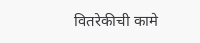वितरेकीची कामे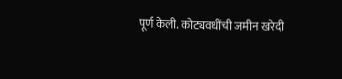पूर्ण केली. कोट्यवधींची जमीन खरेदी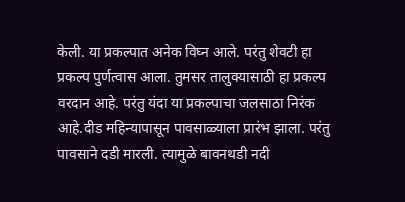केली. या प्रकल्पात अनेक विघ्न आले. परंतु शेवटी हा प्रकल्प पुर्णत्वास आला. तुमसर तालुक्यासाठी हा प्रकल्प वरदान आहे. परंतु यंदा या प्रकल्पाचा जलसाठा निरंक आहे.दीड महिन्यापासून पावसाळ्याला प्रारंभ झाला. परंतु पावसाने दडी मारली. त्यामुळे बावनथडी नदी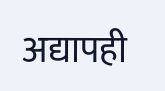अद्यापही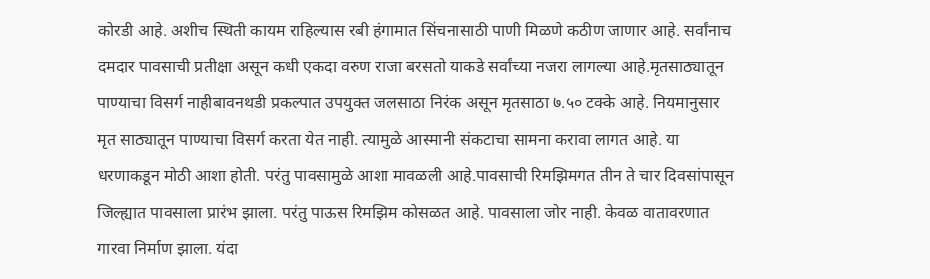कोरडी आहे. अशीच स्थिती कायम राहिल्यास रबी हंगामात सिंचनासाठी पाणी मिळणे कठीण जाणार आहे. सर्वांनाच दमदार पावसाची प्रतीक्षा असून कधी एकदा वरुण राजा बरसतो याकडे सर्वांच्या नजरा लागल्या आहे.मृतसाठ्यातून पाण्याचा विसर्ग नाहीबावनथडी प्रकल्पात उपयुक्त जलसाठा निरंक असून मृतसाठा ७.५० टक्के आहे. नियमानुसार मृत साठ्यातून पाण्याचा विसर्ग करता येत नाही. त्यामुळे आस्मानी संकटाचा सामना करावा लागत आहे. या धरणाकडून मोठी आशा होती. परंतु पावसामुळे आशा मावळली आहे.पावसाची रिमझिमगत तीन ते चार दिवसांपासून जिल्ह्यात पावसाला प्रारंभ झाला. परंतु पाऊस रिमझिम कोसळत आहे. पावसाला जोर नाही. केवळ वातावरणात गारवा निर्माण झाला. यंदा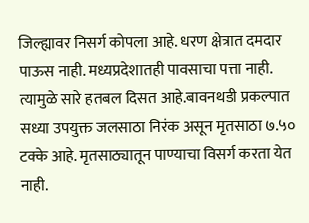जिल्ह्यावर निसर्ग कोपला आहे. धरण क्षेत्रात दमदार पाऊस नाही. मध्यप्रदेशातही पावसाचा पत्ता नाही. त्यामुळे सारे हतबल दिसत आहे.बावनथडी प्रकल्पात सध्या उपयुक्त जलसाठा निरंक असून मृतसाठा ७.५० टक्के आहे. मृतसाठ्यातून पाण्याचा विसर्ग करता येत नाही.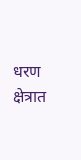धरण क्षेत्रात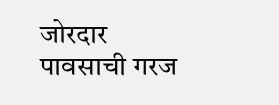जोरदार पावसाची गरज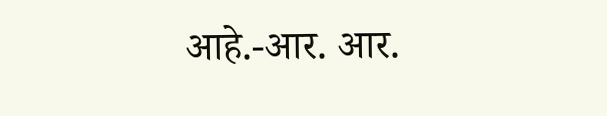आहे.-आर. आर.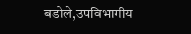बडोले,उपविभागीय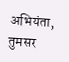अभियंता, तुमसर